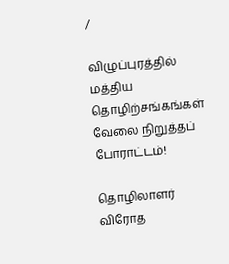/

விழுப்புரத்தில் மத்திய தொழிற்சங்கங்கள் வேலை நிறுத்தப் போராட்டம்!

தொழிலாளர் விரோத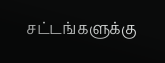சட்டங்களுக்கு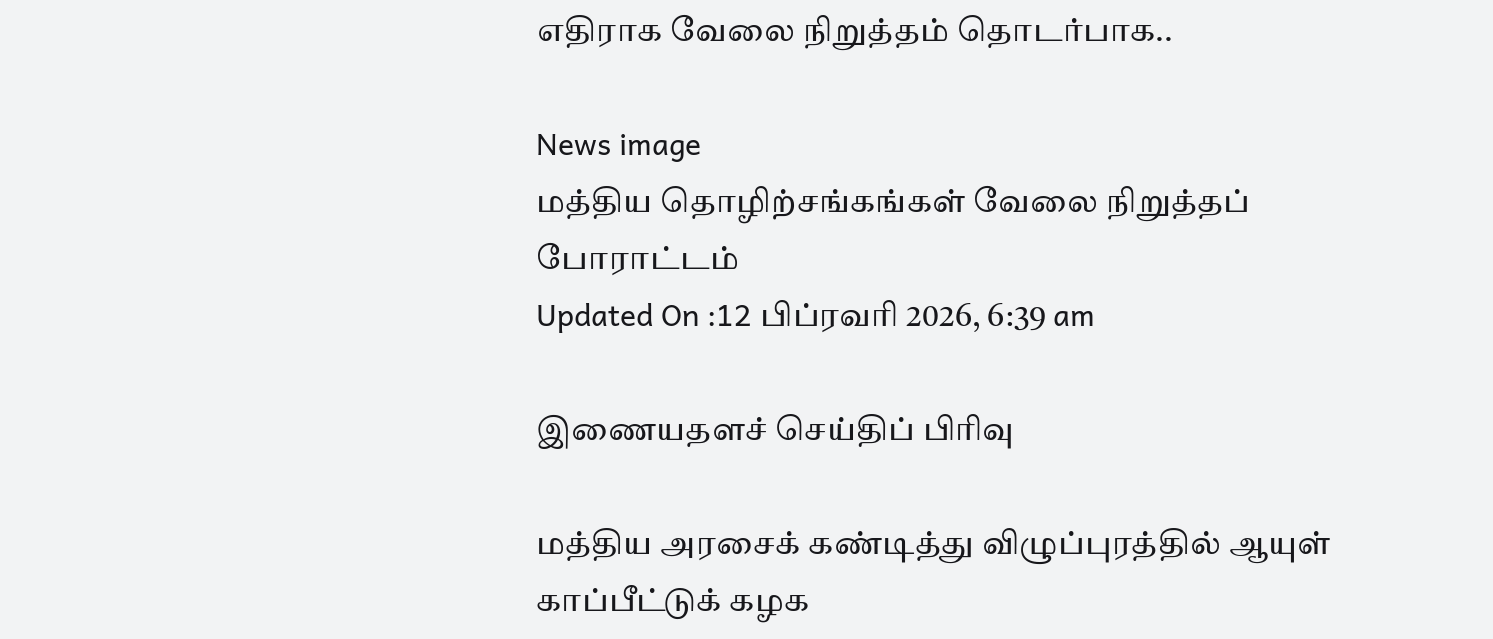எதிராக வேலை நிறுத்தம் தொடர்பாக..

News image
மத்திய தொழிற்சங்கங்கள் வேலை நிறுத்தப் போராட்டம்
Updated On :12 பிப்ரவரி 2026, 6:39 am

இணையதளச் செய்திப் பிரிவு

மத்திய அரசைக் கண்டித்து விழுப்புரத்தில் ஆயுள் காப்பீட்டுக் கழக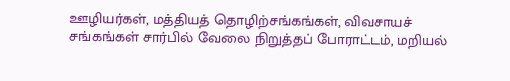ஊழியர்கள், மத்தியத் தொழிற்சங்கங்கள், விவசாயச் சங்கங்கள் சார்பில் வேலை நிறுத்தப் போராட்டம், மறியல்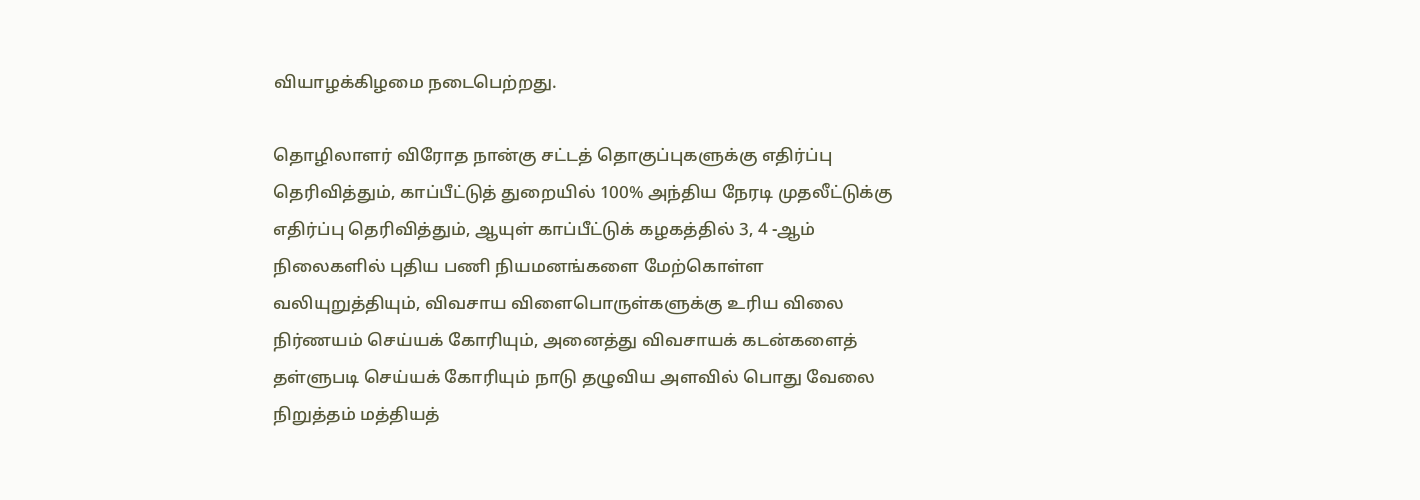வியாழக்கிழமை நடைபெற்றது.

தொழிலாளர் விரோத நான்கு சட்டத் தொகுப்புகளுக்கு எதிர்ப்பு தெரிவித்தும், காப்பீட்டுத் துறையில் 100% அந்திய நேரடி முதலீட்டுக்கு எதிர்ப்பு தெரிவித்தும், ஆயுள் காப்பீட்டுக் கழகத்தில் 3, 4 -ஆம் நிலைகளில் புதிய பணி நியமனங்களை மேற்கொள்ள வலியுறுத்தியும், விவசாய விளைபொருள்களுக்கு உரிய விலை நிர்ணயம் செய்யக் கோரியும், அனைத்து விவசாயக் கடன்களைத் தள்ளுபடி செய்யக் கோரியும் நாடு தழுவிய அளவில் பொது வேலை நிறுத்தம் மத்தியத்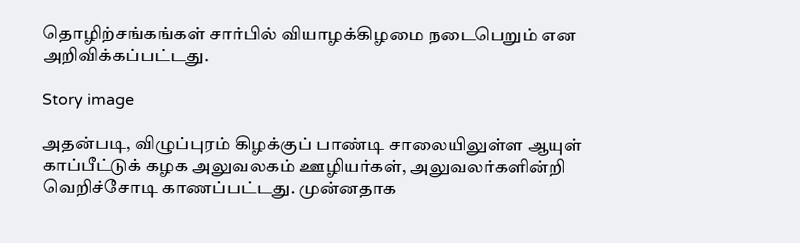தொழிற்சங்கங்கள் சார்பில் வியாழக்கிழமை நடைபெறும் என அறிவிக்கப்பட்டது.

Story image

அதன்படி, விழுப்புரம் கிழக்குப் பாண்டி சாலையிலுள்ள ஆயுள் காப்பீட்டுக் கழக அலுவலகம் ஊழியர்கள், அலுவலர்களின்றி வெறிச்சோடி காணப்பட்டது. முன்னதாக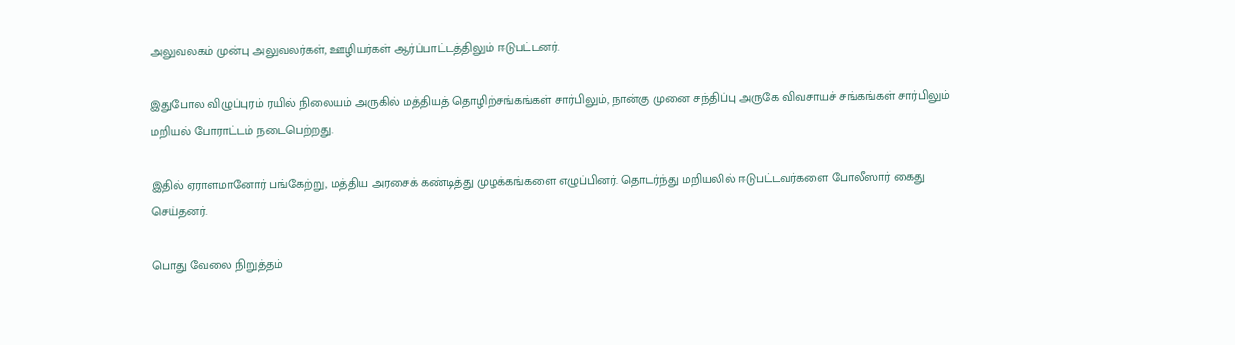அலுவலகம் முன்பு அலுவலர்கள், ஊழியர்கள் ஆர்ப்பாட்டத்திலும் ஈடுபட்டனர்.

இதுபோல விழுப்புரம் ரயில் நிலையம் அருகில் மத்தியத் தொழிற்சங்கங்கள் சார்பிலும், நான்கு முனை சந்திப்பு அருகே விவசாயச் சங்கங்கள் சார்பிலும் மறியல் போராட்டம் நடைபெற்றது.

இதில் ஏராளமானோர் பங்கேற்று, மத்திய அரசைக் கண்டித்து முழக்கங்களை எழுப்பினர். தொடர்ந்து மறியலில் ஈடுபட்டவர்களை போலீஸார் கைது செய்தனர்.

பொது வேலை நிறுத்தம்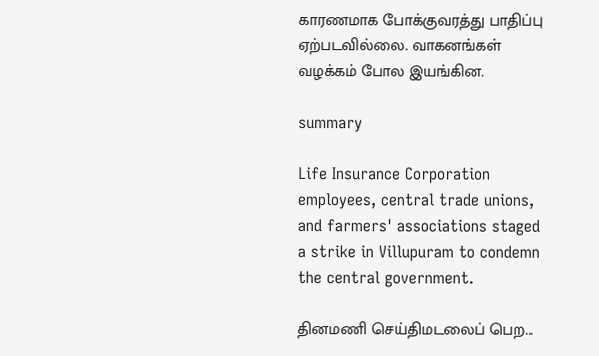காரணமாக போக்குவரத்து பாதிப்பு ஏற்படவில்லை. வாகனங்கள் வழக்கம் போல இயங்கின.

summary

Life Insurance Corporation employees, central trade unions, and farmers' associations staged a strike in Villupuram to condemn the central government.

தினமணி செய்திமடலைப் பெற...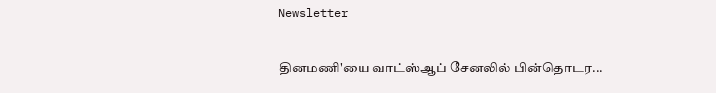Newsletter

தினமணி'யை வாட்ஸ்ஆப் சேனலில் பின்தொடர...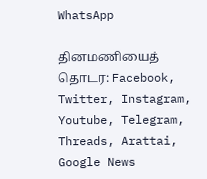WhatsApp

தினமணியைத் தொடர: Facebook, Twitter, Instagram, Youtube, Telegram, Threads, Arattai, Google News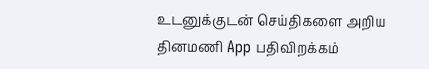உடனுக்குடன் செய்திகளை அறிய தினமணி App பதிவிறக்கம்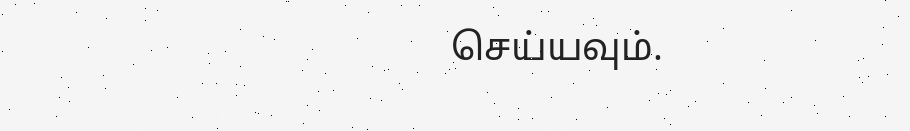செய்யவும்.